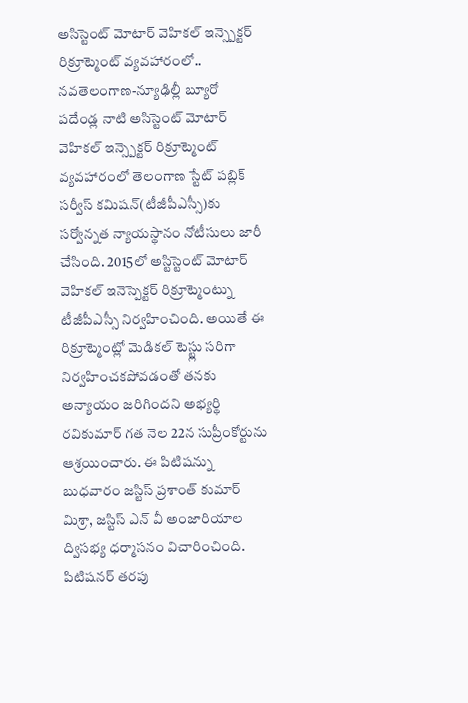అసిస్టెంట్ మోటార్ వెహికల్ ఇన్స్పెక్టర్ రిక్రూట్మెంట్ వ్యవహారంలో..
నవతెలంగాణ-న్యూఢిల్లీ బ్యూరో
పదేండ్ల నాటి అసిస్టెంట్ మోటార్ వెహికల్ ఇన్స్పెక్టర్ రిక్రూట్మెంట్ వ్యవహారంలో తెలంగాణ స్టేట్ పబ్లిక్ సర్వీస్ కమిషన్(టీజీపీఎస్సీ)కు సర్వోన్నత న్యాయస్థానం నోటీసులు జారీ చేసింది. 2015లో అస్టిస్టెంట్ మోటార్ వెహికల్ ఇనెస్పెక్టర్ రిక్రూట్మెంట్ను టీజీపీఎస్సీ నిర్వహించింది. అయితే ఈ రిక్రూట్మెంట్లో మెడికల్ టెస్ట్లు సరిగా నిర్వహించకపోవడంతో తనకు అన్యాయం జరిగిందని అభ్యర్థి రవికుమార్ గత నెల 22న సుప్రీంకోర్టును ఆశ్రయించారు. ఈ పిటిషన్ను బుధవారం జస్టిస్ ప్రశాంత్ కుమార్ మిశ్రా, జస్టిస్ ఎన్ వీ అంజారియాల ద్విసభ్య ధర్మాసనం విచారించింది. పిటిషనర్ తరపు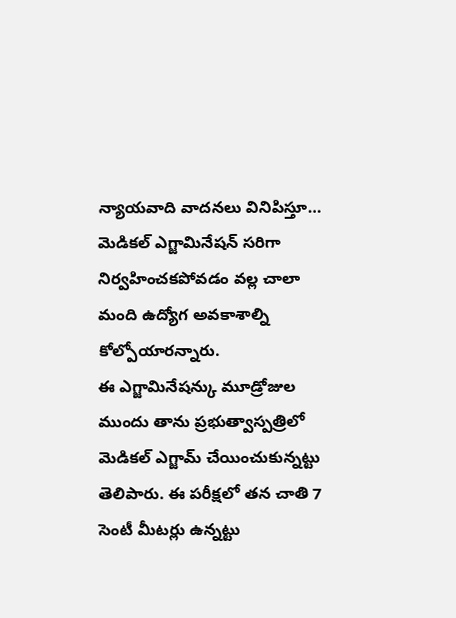న్యాయవాది వాదనలు వినిపిస్తూ… మెడికల్ ఎగ్జామినేషన్ సరిగా నిర్వహించకపోవడం వల్ల చాలా మంది ఉద్యోగ అవకాశాల్ని కోల్పోయారన్నారు.
ఈ ఎగ్జామినేషన్కు మూడ్రోజుల ముందు తాను ప్రభుత్వాస్పత్రిలో మెడికల్ ఎగ్జామ్ చేయించుకున్నట్టు తెలిపారు. ఈ పరీక్షలో తన చాతి 7 సెంటీ మీటర్లు ఉన్నట్టు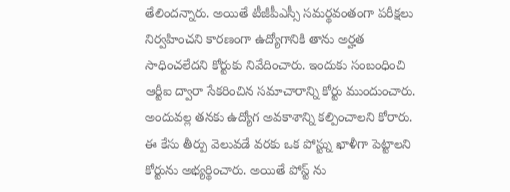తేలిందన్నారు. అయితే టీజీపీఎస్సీ సమర్థవంతంగా పరీక్షలు నిర్వహించని కారణంగా ఉద్యోగానికి తాను అర్హత సాధించలేదని కోర్టుకు నివేదించారు. ఇందుకు సంబంధించి ఆర్టీఐ ద్వారా సేకరించిన సమాచారాన్ని కోర్టు ముందుంచారు. అందువల్ల తనకు ఉద్యోగ అవకాశాన్ని కల్పించాలని కోరారు. ఈ కేసు తీర్పు వెలువడే వరకు ఒక పోస్ట్ను ఖాళీగా పెట్టాలని కోర్టును అభ్యర్థించారు. అయితే పోస్ట్ ను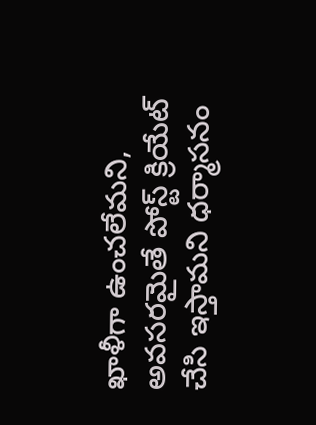ఖాళీగా ఉంచలేమని, అవసరమైతే పోస్ట్ క్రియేట్ చేసి ఇస్తామని ధర్మాసనం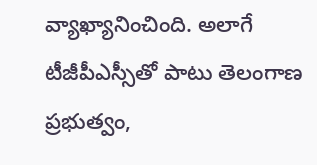వ్యాఖ్యానించింది. అలాగే టీజీపీఎస్సీతో పాటు తెలంగాణ ప్రభుత్వం,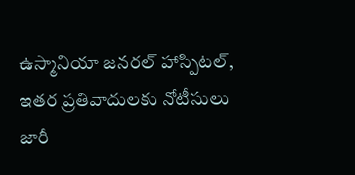ఉస్మానియా జనరల్ హాస్పిటల్, ఇతర ప్రతివాదులకు నోటీసులు జారీ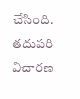చేసింది. తదుపరి విచారణ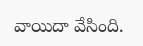వాయిదా వేసింది.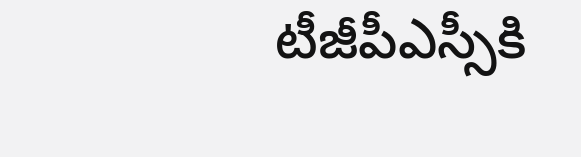టీజీపీఎస్సీకి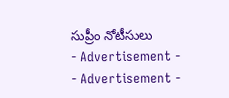సుప్రీం నోటీసులు
- Advertisement -
- Advertisement -